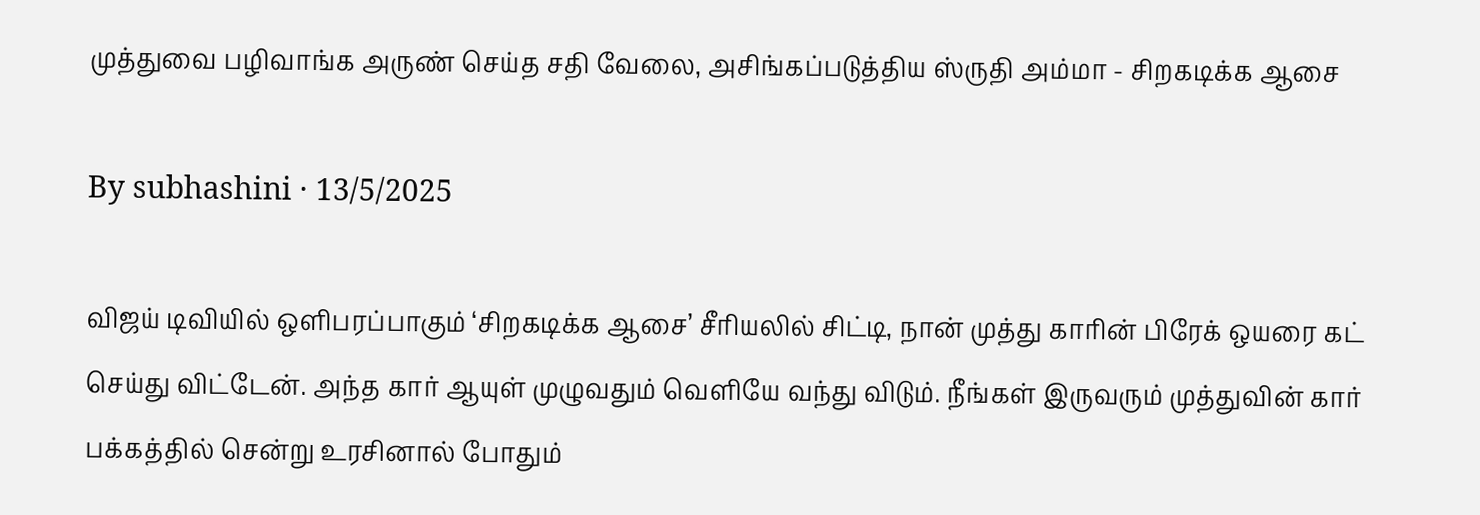முத்துவை பழிவாங்க அருண் செய்த சதி வேலை, அசிங்கப்படுத்திய ஸ்ருதி அம்மா - சிறகடிக்க ஆசை

By subhashini · 13/5/2025

விஜய் டிவியில் ஒளிபரப்பாகும் ‘சிறகடிக்க ஆசை’ சீரியலில் சிட்டி, நான் முத்து காரின் பிரேக் ஒயரை கட் செய்து விட்டேன். அந்த கார் ஆயுள் முழுவதும் வெளியே வந்து விடும். நீங்கள் இருவரும் முத்துவின் கார் பக்கத்தில் சென்று உரசினால் போதும்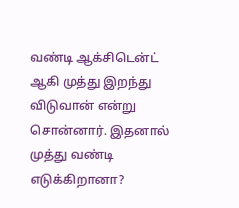வண்டி ஆக்சிடென்ட் ஆகி முத்து இறந்து விடுவான் என்று சொன்னார். இதனால் முத்து வண்டி எடுக்கிறானா?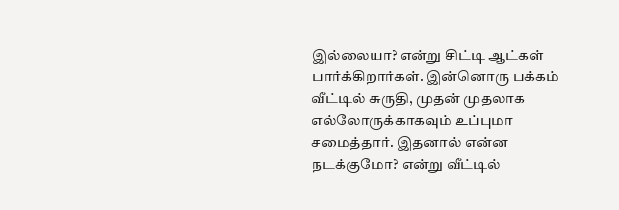இல்லையா? என்று சிட்டி ஆட்கள் பார்க்கிறார்கள். இன்னொரு பக்கம் வீட்டில் சுருதி, முதன் முதலாக எல்லோருக்காகவும் உப்புமா சமைத்தார். இதனால் என்ன நடக்குமோ? என்று வீட்டில்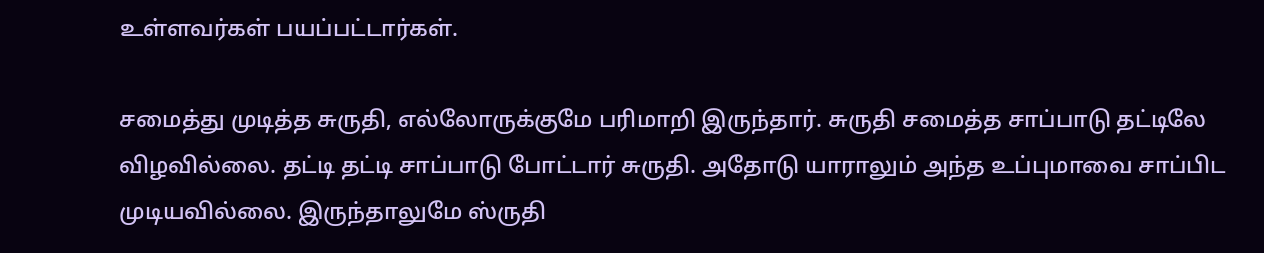உள்ளவர்கள் பயப்பட்டார்கள்.

சமைத்து முடித்த சுருதி, எல்லோருக்குமே பரிமாறி இருந்தார். சுருதி சமைத்த சாப்பாடு தட்டிலே விழவில்லை. தட்டி தட்டி சாப்பாடு போட்டார் சுருதி. அதோடு யாராலும் அந்த உப்புமாவை சாப்பிட முடியவில்லை. இருந்தாலுமே ஸ்ருதி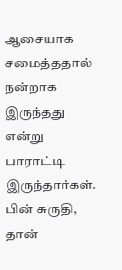ஆசையாக சமைத்ததால் நன்றாக இருந்தது என்று பாராட்டி இருந்தார்கள். பின் சுருதி, தான்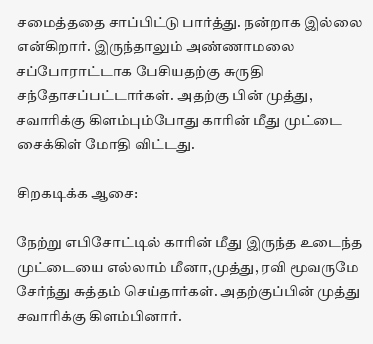சமைத்ததை சாப்பிட்டு பார்த்து. நன்றாக இல்லை என்கிறார். இருந்தாலும் அண்ணாமலை சப்போராட்டாக பேசியதற்கு சுருதி சந்தோசப்பட்டார்கள். அதற்கு பின் முத்து, சவாரிக்கு கிளம்பும்போது காரின் மீது முட்டை சைக்கிள் மோதி விட்டது.

சிறகடிக்க ஆசை:

நேற்று எபிசோட்டில் காரின் மீது இருந்த உடைந்த முட்டையை எல்லாம் மீனா,முத்து, ரவி மூவருமே சேர்ந்து சுத்தம் செய்தார்கள். அதற்குப்பின் முத்து சவாரிக்கு கிளம்பினார்.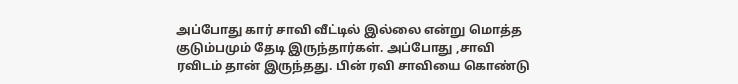அப்போது கார் சாவி வீட்டில் இல்லை என்று மொத்த குடும்பமும் தேடி இருந்தார்கள். அப்போது ,சாவி ரவிடம் தான் இருந்தது. பின் ரவி சாவியை கொண்டு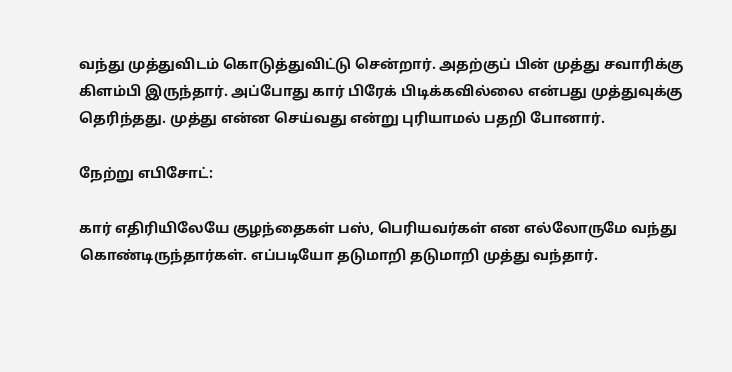வந்து முத்துவிடம் கொடுத்துவிட்டு சென்றார். அதற்குப் பின் முத்து சவாரிக்கு கிளம்பி இருந்தார். அப்போது கார் பிரேக் பிடிக்கவில்லை என்பது முத்துவுக்கு தெரிந்தது. முத்து என்ன செய்வது என்று புரியாமல் பதறி போனார்.

நேற்று எபிசோட்:

கார் எதிரியிலேயே குழந்தைகள் பஸ், பெரியவர்கள் என எல்லோருமே வந்து கொண்டிருந்தார்கள். எப்படியோ தடுமாறி தடுமாறி முத்து வந்தார்.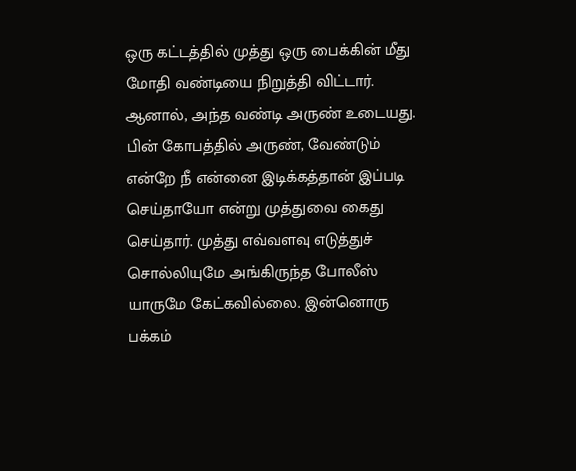ஒரு கட்டத்தில் முத்து ஒரு பைக்கின் மீது மோதி வண்டியை நிறுத்தி விட்டார். ஆனால், அந்த வண்டி அருண் உடையது. பின் கோபத்தில் அருண், வேண்டும் என்றே நீ என்னை இடிக்கத்தான் இப்படி செய்தாயோ என்று முத்துவை கைது செய்தார். முத்து எவ்வளவு எடுத்துச் சொல்லியுமே அங்கிருந்த போலீஸ் யாருமே கேட்கவில்லை. இன்னொரு பக்கம்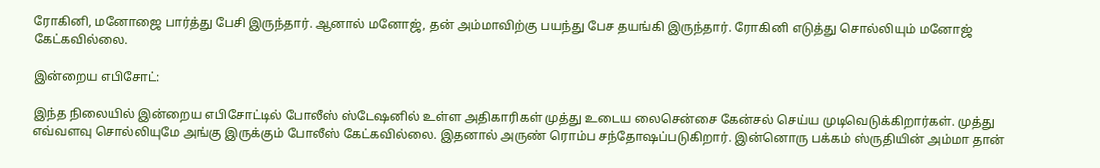ரோகினி, மனோஜை பார்த்து பேசி இருந்தார். ஆனால் மனோஜ், தன் அம்மாவிற்கு பயந்து பேச தயங்கி இருந்தார். ரோகினி எடுத்து சொல்லியும் மனோஜ் கேட்கவில்லை.

இன்றைய எபிசோட்:

இந்த நிலையில் இன்றைய எபிசோட்டில் போலீஸ் ஸ்டேஷனில் உள்ள அதிகாரிகள் முத்து உடைய லைசென்சை கேன்சல் செய்ய முடிவெடுக்கிறார்கள். முத்து எவ்வளவு சொல்லியுமே அங்கு இருக்கும் போலீஸ் கேட்கவில்லை. இதனால் அருண் ரொம்ப சந்தோஷப்படுகிறார். இன்னொரு பக்கம் ஸ்ருதியின் அம்மா தான்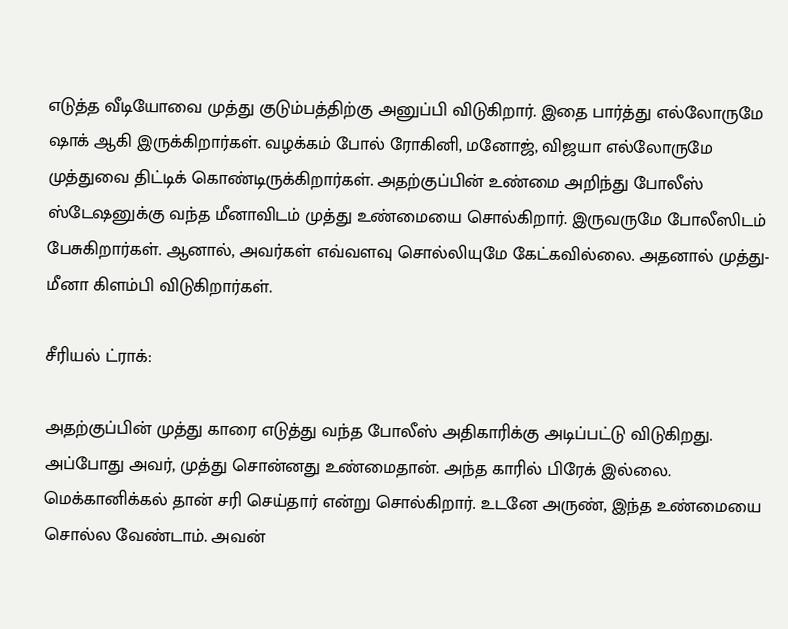எடுத்த வீடியோவை முத்து குடும்பத்திற்கு அனுப்பி விடுகிறார். இதை பார்த்து எல்லோருமே ஷாக் ஆகி இருக்கிறார்கள். வழக்கம் போல் ரோகினி, மனோஜ், விஜயா எல்லோருமே முத்துவை திட்டிக் கொண்டிருக்கிறார்கள். அதற்குப்பின் உண்மை அறிந்து போலீஸ் ஸ்டேஷனுக்கு வந்த மீனாவிடம் முத்து உண்மையை சொல்கிறார். இருவருமே போலீஸிடம் பேசுகிறார்கள். ஆனால், அவர்கள் எவ்வளவு சொல்லியுமே கேட்கவில்லை. அதனால் முத்து-மீனா கிளம்பி விடுகிறார்கள்.

சீரியல் ட்ராக்:

அதற்குப்பின் முத்து காரை எடுத்து வந்த போலீஸ் அதிகாரிக்கு அடிப்பட்டு விடுகிறது. அப்போது அவர், முத்து சொன்னது உண்மைதான். அந்த காரில் பிரேக் இல்லை. மெக்கானிக்கல் தான் சரி செய்தார் என்று சொல்கிறார். உடனே அருண், இந்த உண்மையை சொல்ல வேண்டாம். அவன்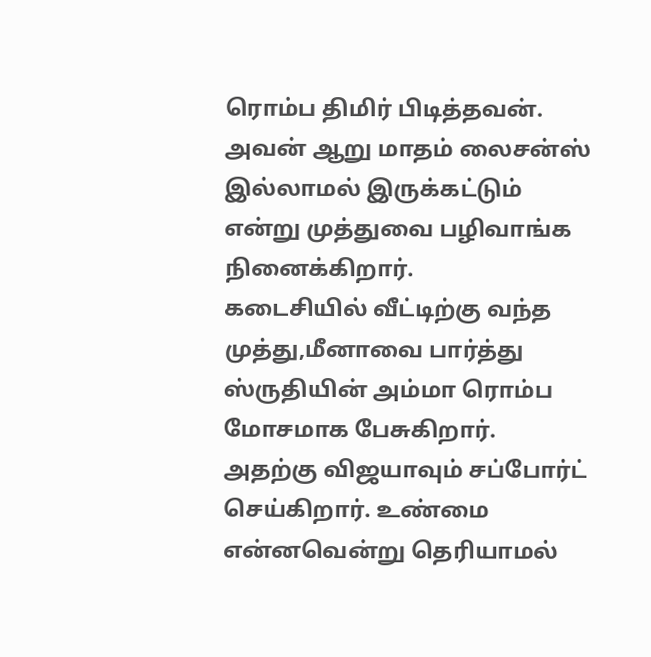ரொம்ப திமிர் பிடித்தவன். அவன் ஆறு மாதம் லைசன்ஸ் இல்லாமல் இருக்கட்டும் என்று முத்துவை பழிவாங்க நினைக்கிறார்.
கடைசியில் வீட்டிற்கு வந்த முத்து,மீனாவை பார்த்து ஸ்ருதியின் அம்மா ரொம்ப மோசமாக பேசுகிறார். அதற்கு விஜயாவும் சப்போர்ட் செய்கிறார். உண்மை என்னவென்று தெரியாமல்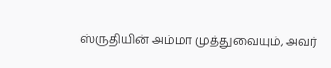ஸ்ருதியின் அம்மா முத்துவையும், அவர்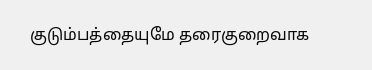குடும்பத்தையுமே தரைகுறைவாக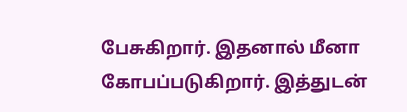பேசுகிறார். இதனால் மீனா கோபப்படுகிறார். இத்துடன்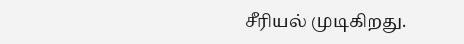சீரியல் முடிகிறது.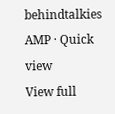behindtalkies AMP · Quick view
View full